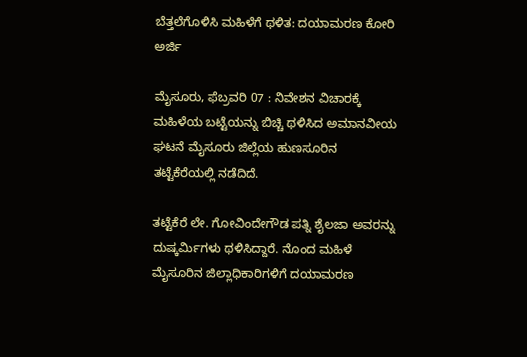ಬೆತ್ತಲೆಗೊಳಿಸಿ ಮಹಿಳೆಗೆ ಥಳಿತ: ದಯಾಮರಣ ಕೋರಿ ಅರ್ಜಿ

ಮೈಸೂರು, ಫೆಬ್ರವರಿ 07 : ನಿವೇಶನ ವಿಚಾರಕ್ಕೆ ಮಹಿಳೆಯ ಬಟ್ಟೆಯನ್ನು ಬಿಚ್ಚಿ ಥಳಿಸಿದ ಅಮಾನವೀಯ ಘಟನೆ ಮೈಸೂರು ಜಿಲ್ಲೆಯ ಹುಣಸೂರಿನ ತಟ್ಟೆಕೆರೆಯಲ್ಲಿ ನಡೆದಿದೆ.

ತಟ್ಟೆಕೆರೆ ಲೇ. ಗೋವಿಂದೇಗೌಡ ಪತ್ನಿ ಶೈಲಜಾ ಅವರನ್ನು ದುಷ್ಕರ್ಮಿಗಳು ಥಳಿಸಿದ್ದಾರೆ. ನೊಂದ ಮಹಿಳೆ ಮೈಸೂರಿನ ಜಿಲ್ಲಾಧಿಕಾರಿಗಳಿಗೆ ದಯಾಮರಣ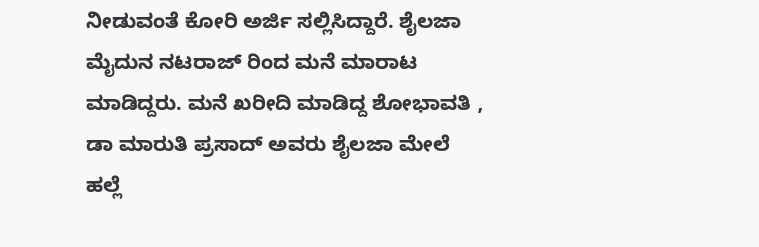ನೀಡುವಂತೆ ಕೋರಿ ಅರ್ಜಿ ಸಲ್ಲಿಸಿದ್ದಾರೆ. ಶೈಲಜಾ ಮೈದುನ ನಟರಾಜ್ ರಿಂದ ಮನೆ ಮಾರಾಟ ಮಾಡಿದ್ದರು. ಮನೆ ಖರೀದಿ ಮಾಡಿದ್ದ ಶೋಭಾವತಿ , ಡಾ ಮಾರುತಿ ಪ್ರಸಾದ್ ಅವರು ಶೈಲಜಾ ಮೇಲೆ ಹಲ್ಲೆ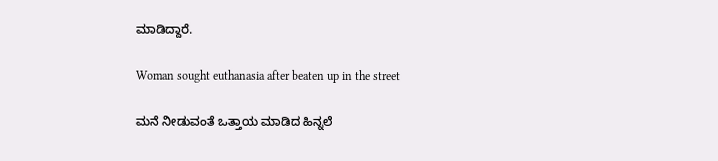ಮಾಡಿದ್ದಾರೆ.

Woman sought euthanasia after beaten up in the street

ಮನೆ ನೀಡುವಂತೆ ಒತ್ತಾಯ ಮಾಡಿದ ಹಿನ್ನಲೆ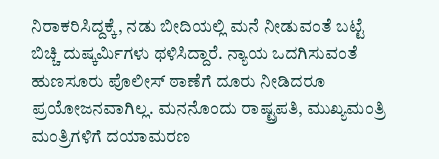ನಿರಾಕರಿಸಿದ್ದಕ್ಕೆ, ನಡು ಬೀದಿಯಲ್ಲಿ ಮನೆ ನೀಡುವಂತೆ ಬಟ್ಟೆ ಬಿಚ್ಚಿ ದುಷ್ಕರ್ಮಿಗಳು ಥಳಿಸಿದ್ದಾರೆ. ನ್ಯಾಯ ಒದಗಿಸುವಂತೆ ಹುಣಸೂರು ಪೊಲೀಸ್ ಠಾಣೆಗೆ ದೂರು ನೀಡಿದರೂ ಪ್ರಯೋಜನವಾಗಿಲ್ಲ. ಮನನೊಂದು ರಾಷ್ಟ್ರಪತಿ, ಮುಖ್ಯಮಂತ್ರಿ ಮಂತ್ರಿಗಳಿಗೆ ದಯಾಮರಣ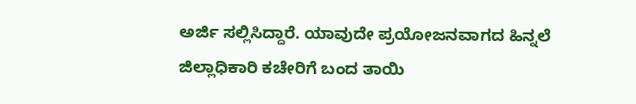ಅರ್ಜಿ ಸಲ್ಲಿಸಿದ್ದಾರೆ. ಯಾವುದೇ ಪ್ರಯೋಜನವಾಗದ ಹಿನ್ನಲೆ ಜಿಲ್ಲಾಧಿಕಾರಿ ಕಚೇರಿಗೆ ಬಂದ ತಾಯಿ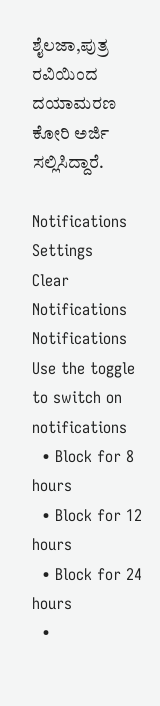ಶೈಲಜಾ,ಪುತ್ರ ರವಿಯಿಂದ ದಯಾಮರಣ ಕೋರಿ ಅರ್ಜಿ ಸಲ್ಲಿಸಿದ್ದಾರೆ.

Notifications
Settings
Clear Notifications
Notifications
Use the toggle to switch on notifications
  • Block for 8 hours
  • Block for 12 hours
  • Block for 24 hours
  •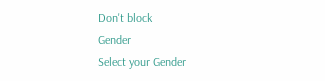Don't block
Gender
Select your Gender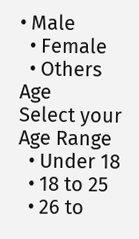• Male
  • Female
  • Others
Age
Select your Age Range
  • Under 18
  • 18 to 25
  • 26 to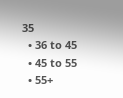35
  • 36 to 45
  • 45 to 55
  • 55+